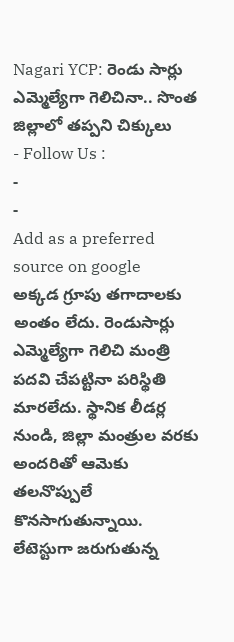Nagari YCP: రెండు సార్లు ఎమ్మెల్యేగా గెలిచినా.. సొంత జిల్లాలో తప్పని చిక్కులు
- Follow Us :
-
-
Add as a preferred
source on google
అక్కడ గ్రూపు తగాదాలకు అంతం లేదు. రెండుసార్లు ఎమ్మెల్యేగా గెలిచి మంత్రి పదవి చేపట్టినా పరిస్థితి మారలేదు. స్థానిక లీడర్ల నుండి, జిల్లా మంత్రుల వరకు అందరితో ఆమెకు తలనొప్పులే కొనసాగుతున్నాయి. లేటెస్టుగా జరుగుతున్న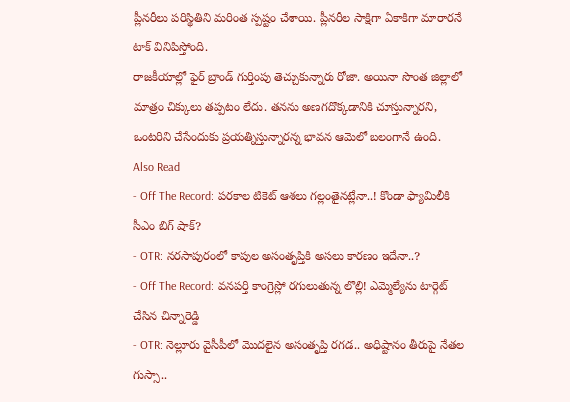ప్లీనరీలు పరిస్థితిని మరింత స్పష్టం చేశాయి. ప్లీనరీల సాక్షిగా ఏకాకిగా మారారనే టాక్ వినిపిస్తోంది.
రాజకీయాల్లో ఫైర్ బ్రాండ్ గుర్తింపు తెచ్చుకున్నారు రోజా. అయినా సొంత జిల్లాలో మాత్రం చిక్కులు తప్పటం లేదు. తనను అణగదొక్కడానికి చూస్తున్నారని, ఒంటరిని చేసేందుకు ప్రయత్నిస్తున్నారన్న భావన ఆమెలో బలంగానే ఉంది.
Also Read
- Off The Record: పరకాల టికెట్ ఆశలు గల్లంతైనట్లేనా..! కొండా ఫ్యామిలీకి సీఎం బిగ్ షాక్?
- OTR: నరసాపురంలో కాపుల అసంతృప్తికి అసలు కారణం ఇదేనా..?
- Off The Record: వనపర్తి కాంగ్రెస్లో రగులుతున్న లొల్లి! ఎమ్మెల్యేను టార్గెట్ చేసిన చిన్నారెడ్డి
- OTR: నెల్లూరు వైసీపీలో మొదలైన అసంతృప్తి రగడ.. అధిష్టానం తీరుపై నేతల గుస్సా..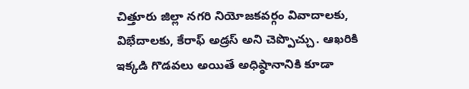చిత్తూరు జిల్లా నగరి నియోజకవర్గం వివాదాలకు, విభేదాలకు, కేరాఫ్ అడ్రస్ అని చెప్పొచ్చు. ఆఖరికి ఇక్కడి గొడవలు అయితే అధిష్ఠానానికి కూడా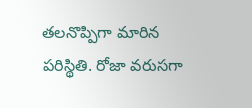తలనొప్పిగా మారిన పరిస్థితి. రోజా వరుసగా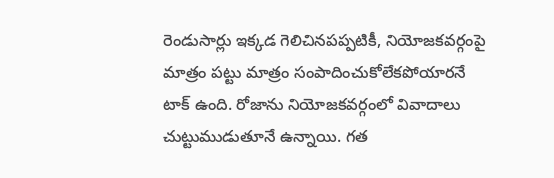రెండుసార్లు ఇక్కడ గెలిచినపప్పటికీ, నియోజకవర్గంపై మాత్రం పట్టు మాత్రం సంపాదించుకోలేకపోయారనే టాక్ ఉంది. రోజాను నియోజకవర్గంలో వివాదాలు చుట్టుముడుతూనే ఉన్నాయి. గత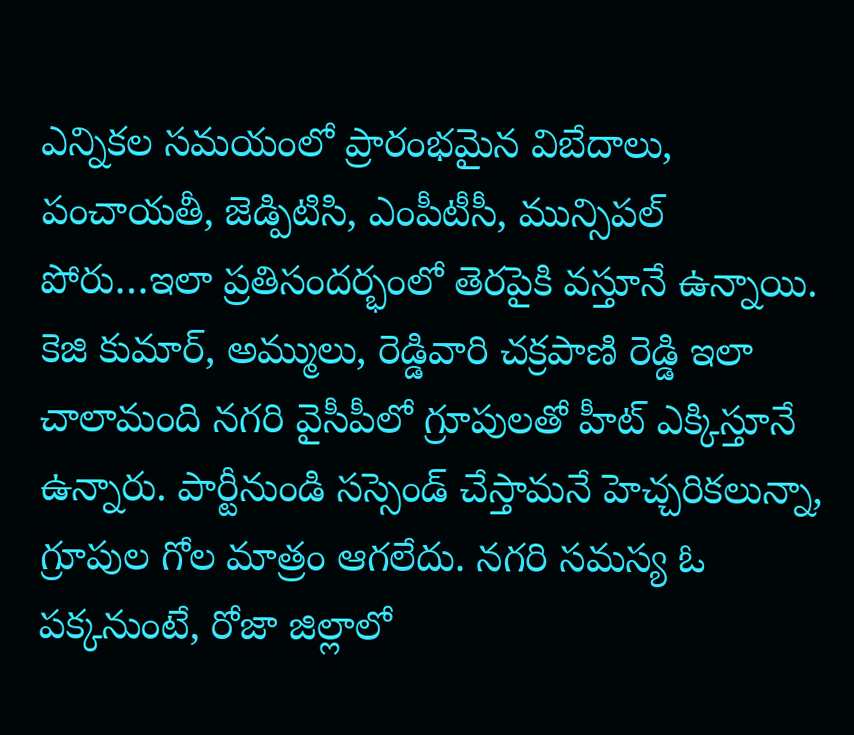ఎన్నికల సమయంలో ప్రారంభమైన విబేదాలు, పంచాయతీ, జెడ్పిటిసి, ఎంపీటీసీ, మున్సిపల్ పోరు…ఇలా ప్రతిసందర్భంలో తెరపైకి వస్తూనే ఉన్నాయి.
కెజి కుమార్, అమ్ములు, రెడ్డివారి చక్రపాణి రెడ్డి ఇలా చాలామంది నగరి వైసీపీలో గ్రూపులతో హీట్ ఎక్కిస్తూనే ఉన్నారు. పార్టీనుండి సస్సెండ్ చేస్తామనే హెచ్చరికలున్నా, గ్రూపుల గోల మాత్రం ఆగలేదు. నగరి సమస్య ఓ పక్కనుంటే, రోజా జిల్లాలో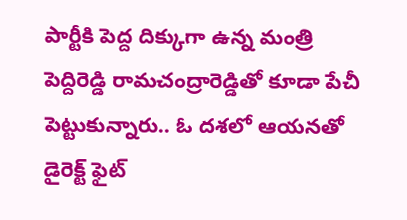పార్టీకి పెద్ద దిక్కుగా ఉన్న మంత్రి పెద్దిరెడ్డి రామచంద్రారెడ్డితో కూడా పేచీ పెట్టుకున్నారు.. ఓ దశలో ఆయనతో డైరెక్ట్ ఫైట్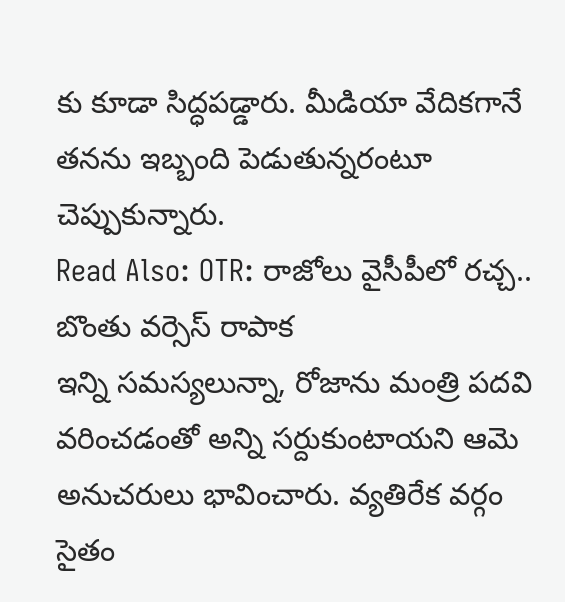కు కూడా సిద్ధపడ్డారు. మీడియా వేదికగానే తనను ఇబ్బంది పెడుతున్నరంటూ చెప్పుకున్నారు.
Read Also: OTR: రాజోలు వైసీపీలో రచ్చ.. బొంతు వర్సెస్ రాపాక
ఇన్ని సమస్యలున్నా, రోజాను మంత్రి పదవి వరించడంతో అన్ని సర్దుకుంటాయని ఆమె అనుచరులు భావించారు. వ్యతిరేక వర్గం సైతం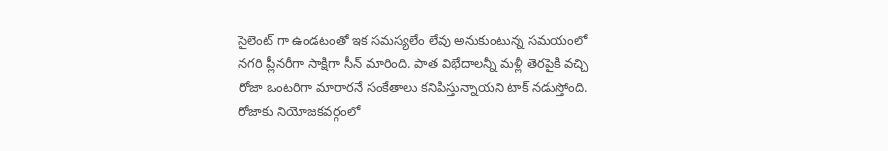సైలెంట్ గా ఉండటంతో ఇక సమస్యలేం లేవు అనుకుంటున్న సమయంలో నగరి ప్లీనరీగా సాక్షిగా సీన్ మారింది. పాత విభేదాలన్నీ మళ్లీ తెరపైకి వచ్చి రోజా ఒంటరిగా మారారనే సంకేతాలు కనిపిస్తున్నాయని టాక్ నడుస్తోంది.
రోజాకు నియోజకవర్గంలో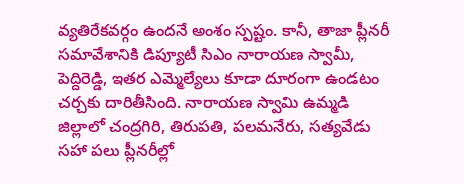వ్యతిరేకవర్గం ఉందనే అంశం స్పష్టం. కానీ, తాజా ప్లీనరీ సమావేశానికి డిప్యూటీ సిఎం నారాయణ స్వామీ, పెద్దిరెడ్డి, ఇతర ఎమ్మెల్యేలు కూడా దూరంగా ఉండటం చర్చకు దారితీసింది. నారాయణ స్వామి ఉమ్మడి జిల్లాలో చంద్రగిరి, తిరుపతి, పలమనేరు, సత్యవేడు సహా పలు ప్లీనరీల్లో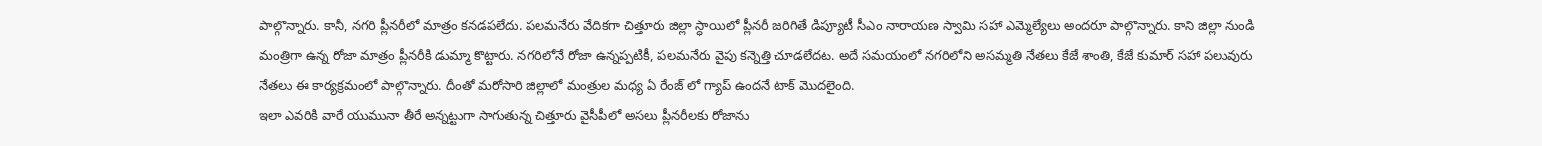పాల్గొన్నారు. కానీ, నగరి ప్లీనరీలో మాత్రం కనడపలేదు. పలమనేరు వేదికగా చిత్తూరు జిల్లా స్ధాయిలో ప్లీనరీ జరిగితే డిప్యూటీ సీఎం నారాయణ స్వామి సహా ఎమ్మెల్యేలు అందరూ పాల్గొన్నారు. కాని జిల్లా నుండి మంత్రిగా ఉన్న రోజా మాత్రం ప్లీనరీకి డుమ్మా కొట్టారు. నగరిలోనే రోజా ఉన్నప్పటికీ, పలమనేరు వైపు కన్నెత్తి చూడలేదట. అదే సమయంలో నగరిలోని అసమ్మతి నేతలు కేజే శాంతి, కేజే కుమార్ సహా పలువురు నేతలు ఈ కార్యక్రమంలో పాల్గొన్నారు. దీంతో మరోసారి జిల్లాలో మంత్రుల మధ్య ఏ రేంజ్ లో గ్యాప్ ఉందనే టాక్ మొదలైంది.
ఇలా ఎవరికి వారే యుమునా తీరే అన్నట్టుగా సాగుతున్న చిత్తూరు వైసీపీలో అసలు ప్లీనరీలకు రోజాను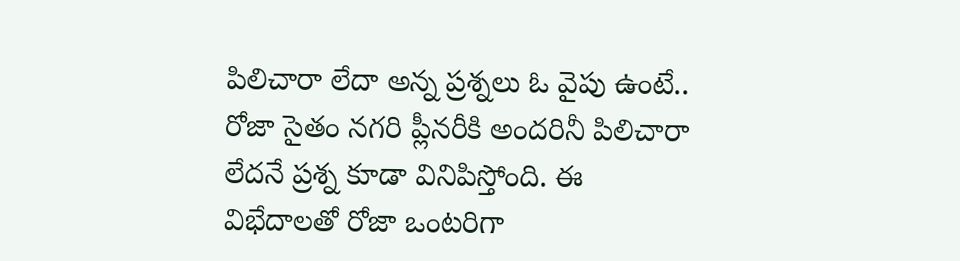పిలిచారా లేదా అన్న ప్రశ్నలు ఓ వైపు ఉంటే.. రోజా సైతం నగరి ప్లీనరీకి అందరినీ పిలిచారా లేదనే ప్రశ్న కూడా వినిపిస్తోంది. ఈ విభేదాలతో రోజా ఒంటరిగా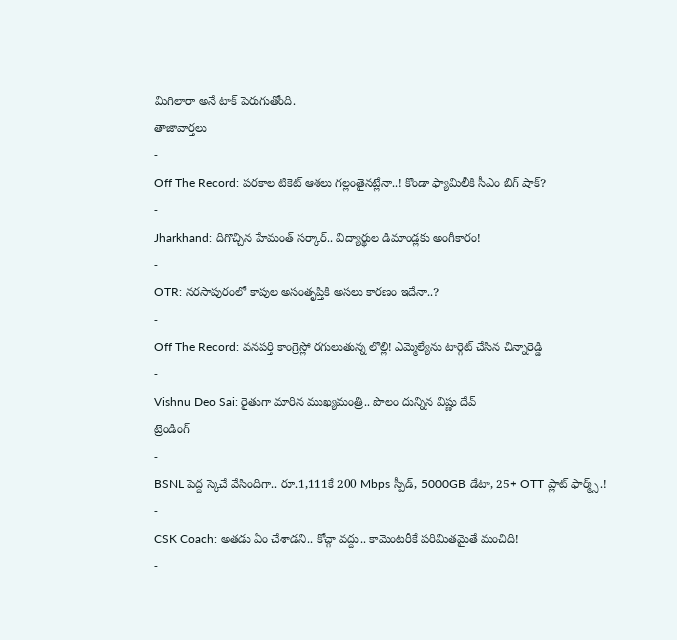మిగిలారా అనే టాక్ పెరుగుతోంది.
తాజావార్తలు
-
Off The Record: పరకాల టికెట్ ఆశలు గల్లంతైనట్లేనా..! కొండా ఫ్యామిలీకి సీఎం బిగ్ షాక్?
-
Jharkhand: దిగొచ్చిన హేమంత్ సర్కార్.. విద్యార్థుల డిమాండ్లకు అంగీకారం!
-
OTR: నరసాపురంలో కాపుల అసంతృప్తికి అసలు కారణం ఇదేనా..?
-
Off The Record: వనపర్తి కాంగ్రెస్లో రగులుతున్న లొల్లి! ఎమ్మెల్యేను టార్గెట్ చేసిన చిన్నారెడ్డి
-
Vishnu Deo Sai: రైతుగా మారిన ముఖ్యమంత్రి.. పొలం దున్నిన విష్ణు దేవ్
ట్రెండింగ్
-
BSNL పెద్ద స్కెచే వేసిందిగా.. రూ.1,111కే 200 Mbps స్పీడ్, 5000GB డేటా, 25+ OTT ప్లాట్ ఫార్మ్స్.!
-
CSK Coach: అతడు ఏం చేశాడని.. కోచ్గా వద్దు.. కామెంటరీకే పరిమితమైతే మంచిది!
-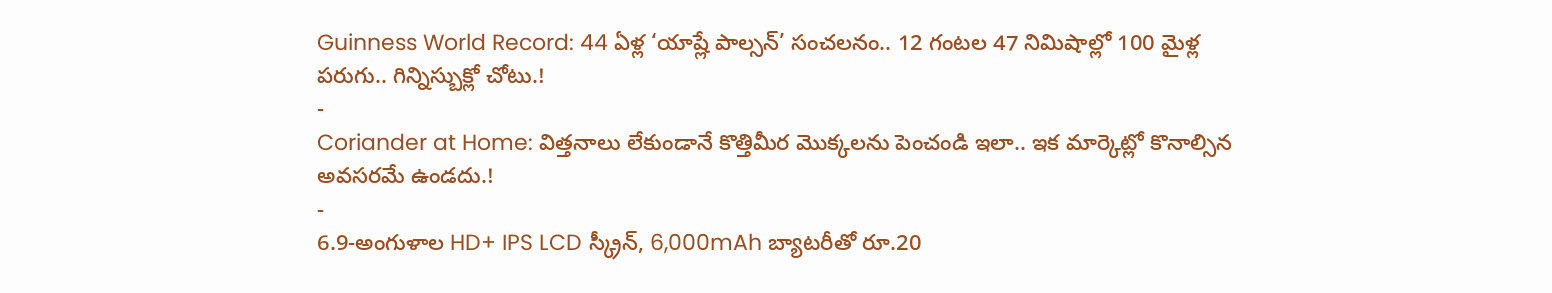Guinness World Record: 44 ఏళ్ల ‘యాష్లే పాల్సన్’ సంచలనం.. 12 గంటల 47 నిమిషాల్లో 100 మైళ్ల పరుగు.. గిన్నిస్బుక్లో చోటు.!
-
Coriander at Home: విత్తనాలు లేకుండానే కొత్తిమీర మొక్కలను పెంచండి ఇలా.. ఇక మార్కెట్లో కొనాల్సిన అవసరమే ఉండదు.!
-
6.9-అంగుళాల HD+ IPS LCD స్క్రీన్, 6,000mAh బ్యాటరీతో రూ.20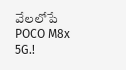వేలలోపే POCO M8x 5G.!